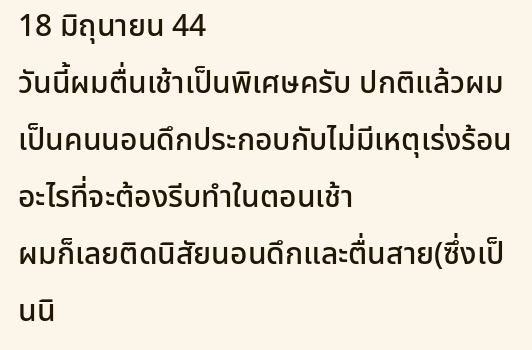18 มิถุนายน 44
วันนี้ผมตื่นเช้าเป็นพิเศษครับ ปกติแล้วผมเป็นคนนอนดึกประกอบกับไม่มีเหตุเร่งร้อนอะไรที่จะต้องรีบทำในตอนเช้า
ผมก็เลยติดนิสัยนอนดึกและตื่นสาย(ซึ่งเป็นนิ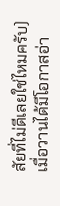สัยที่ไม่ดีเลยใช่ไหมครับ)
เมื่อวานได้มีโอกาสอ่า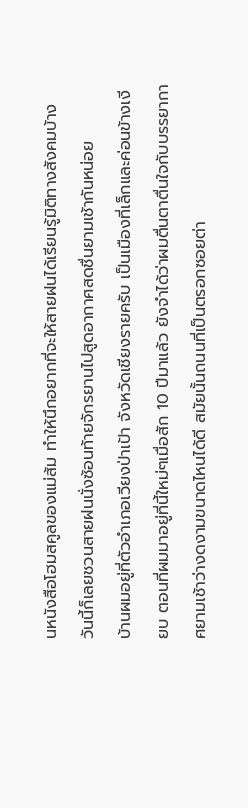นหนังสือโฮมสคูลของแม่ส้ม ทำให้นึกอยากที่จะให้สายฝนได้เรียนรู้มิติทางสังคมบ้าง วันนี้ก็เลยชวนสายฝนนั่งซ้อนท้ายจักรยานไปสูดอากาศสดชื่นยามเช้ากันหน่อย
บ้านผมอยู่ที่ตัวอำเภอเวียงป่าเป้า จังหวัดเชียงรายครับ เป็นเมืองที่เล็กและค่อนข้างเงียบ ตอนที่ผมมาอยู่ที่นี้ใหม่ๆเมื่อสัก 10 ปีมาแล้ว ยังจำได้ว่าผมตื่นตาตื่นใจกับบรรยากาศยามเช้าว่างดงามขนาดไหนได้ดี สมัยนั้นถนนที่เป็นตรอกซอยต่า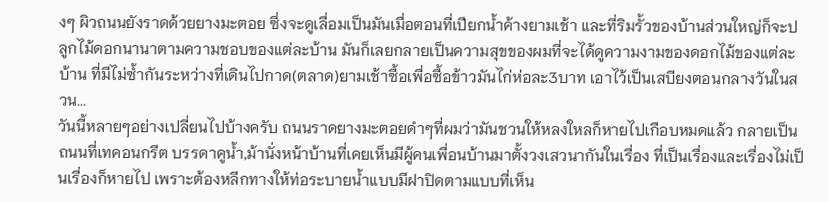งๆ ผิวถนนยังราดด้วยยางมะตอย ซึ่งจะดูเลื่อมเป็นมันเมื่อตอนที่เปียกน้ำค้างยามเช้า และที่ริมรั้วของบ้านส่วนใหญ่ก็จะปลูกไม้ดอกนานาตามความชอบของแต่ละบ้าน มันก็เลยกลายเป็นความสุขของผมที่จะได้ดูความงามของดอกไม้ของแต่ละบ้าน ที่มีไม่ซ้ำกันระหว่างที่เดินไปกาด(ตลาด)ยามเช้าซื้อเพื่อซื้อข้าวมันไก่ห่อละ3บาท เอาไว้เป็นเสบียงตอนกลางวันในสวน...
วันนี้หลายๆอย่างเปลี่ยนไปบ้างครับ ถนนราดยางมะตอยดำๆที่ผมว่ามันชวนให้หลงใหลก็หายไปเกือบหมดแล้ว กลายเป็นถนนที่เทคอนกรีต บรรดาคูน้ำ,ม้านั่งหน้าบ้านที่เคยเห็นมีผู้คนเพื่อนบ้านมาตั้งวงเสวนากันในเรื่อง ที่เป็นเรื่องและเรื่องไม่เป็นเรื่องก็หายไป เพราะต้องหลีกทางให้ท่อระบายน้ำแบบมีฝาปิดตามแบบที่เห็น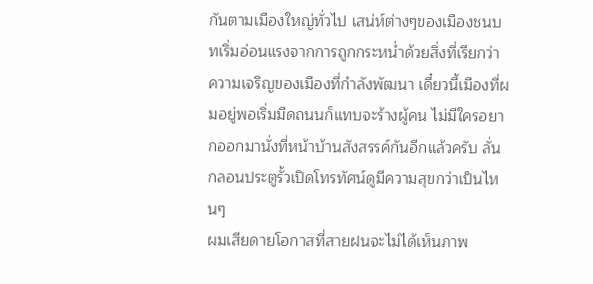กันตามเมืองใหญ่ทั่วไป เสน่ห์ต่างๆของเมืองชนบทเริ่มอ่อนแรงจากการถูกกระหน่ำด้วยสิ่งที่เรียกว่า ความเจริญของเมืองที่กำลังพัฒนา เดี๋ยวนี้เมืองที่ผมอยู่พอเริ่มมืดถนนก็แทบจะร้างผู้คน ไม่มีใครอยากออกมานั่งที่หน้าบ้านสังสรรค์กันอีกแล้วครับ ลั่นกลอนประตูรั้วเปิดโทรทัศน์ดูมีความสุขกว่าเป็นไหนๆ
ผมเสียดายโอกาสที่สายฝนจะไม่ได้เห็นภาพ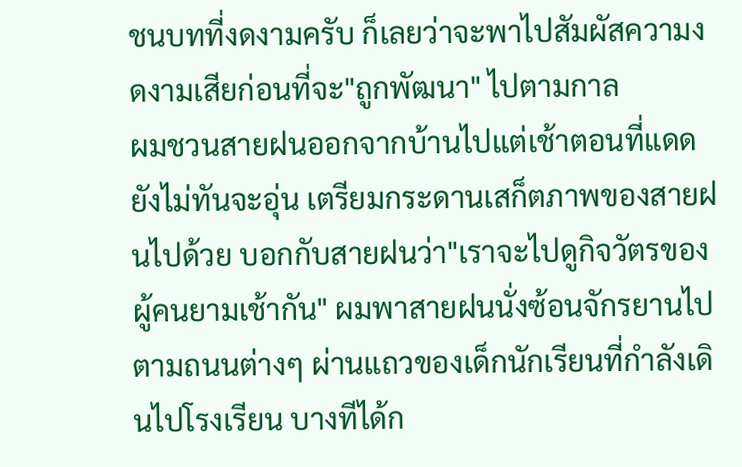ชนบทที่งดงามครับ ก็เลยว่าจะพาไปสัมผัสความงดงามเสียก่อนที่จะ"ถูกพัฒนา" ไปตามกาล
ผมชวนสายฝนออกจากบ้านไปแต่เช้าตอนที่แดดยังไม่ทันจะอุ่น เตรียมกระดานเสก็ตภาพของสายฝนไปด้วย บอกกับสายฝนว่า"เราจะไปดูกิจวัตรของผู้คนยามเช้ากัน" ผมพาสายฝนนั่งซ้อนจักรยานไปตามถนนต่างๆ ผ่านแถวของเด็กนักเรียนที่กำลังเดินไปโรงเรียน บางทีได้ก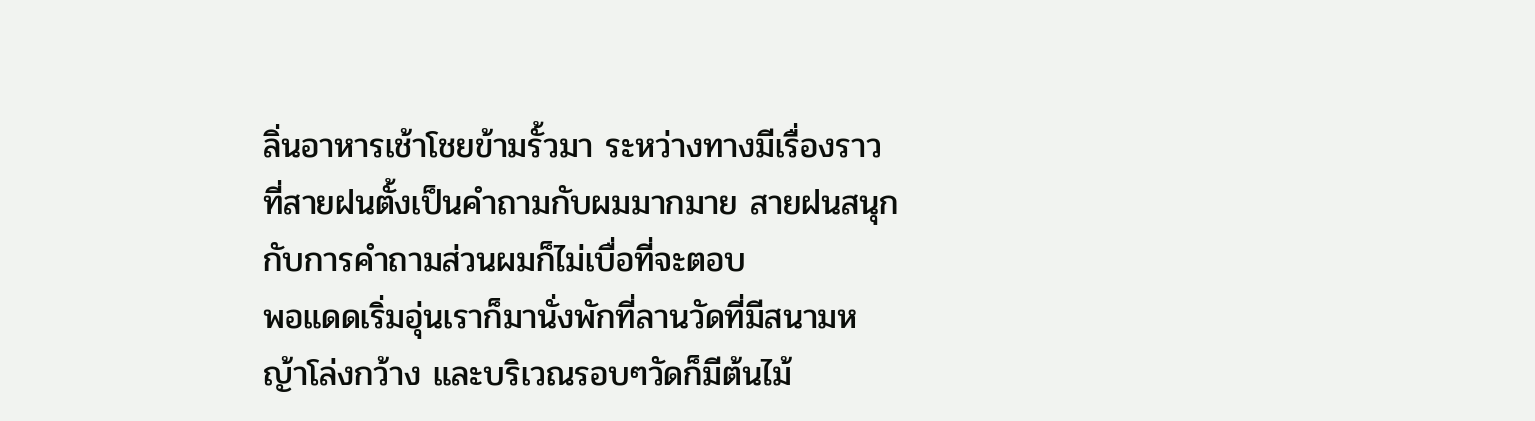ลิ่นอาหารเช้าโชยข้ามรั้วมา ระหว่างทางมีเรื่องราวที่สายฝนตั้งเป็นคำถามกับผมมากมาย สายฝนสนุกกับการคำถามส่วนผมก็ไม่เบื่อที่จะตอบ
พอแดดเริ่มอุ่นเราก็มานั่งพักที่ลานวัดที่มีสนามหญ้าโล่งกว้าง และบริเวณรอบๆวัดก็มีต้นไม้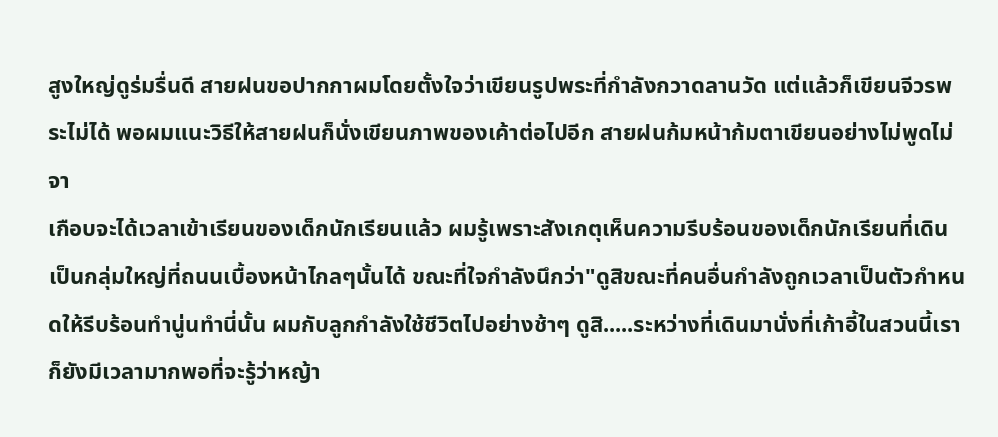สูงใหญ่ดูร่มรื่นดี สายฝนขอปากกาผมโดยตั้งใจว่าเขียนรูปพระที่กำลังกวาดลานวัด แต่แล้วก็เขียนจีวรพระไม่ได้ พอผมแนะวิธีให้สายฝนก็นั่งเขียนภาพของเค้าต่อไปอีก สายฝนก้มหน้าก้มตาเขียนอย่างไม่พูดไม่จา
เกือบจะได้เวลาเข้าเรียนของเด็กนักเรียนแล้ว ผมรู้เพราะสังเกตุเห็นความรีบร้อนของเด็กนักเรียนที่เดินเป็นกลุ่มใหญ่ที่ถนนเบื้องหน้าไกลๆนั้นได้ ขณะที่ใจกำลังนึกว่า"ดูสิขณะที่คนอื่นกำลังถูกเวลาเป็นตัวกำหนดให้รีบร้อนทำนู่นทำนี่นั้น ผมกับลูกกำลังใช้ชีวิตไปอย่างช้าๆ ดูสิ.....ระหว่างที่เดินมานั่งที่เก้าอี้ในสวนนี้เราก็ยังมีเวลามากพอที่จะรู้ว่าหญ้า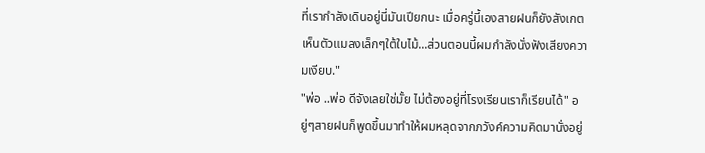ที่เรากำลังเดินอยู่นี่มันเปียกนะ เมื่อครู่นี้เองสายฝนก็ยังสังเกตเห็นตัวแมลงเล็กๆใต้ใบไม้...ส่วนตอนนี้ผมกำลังนั่งฟังเสียงความเงียบ."
"พ่อ ..พ่อ ดีจังเลยใช่มั้ย ไม่ต้องอยู่ที่โรงเรียนเราก็เรียนได้" อยู่ๆสายฝนก็พูดขึ้นมาทำให้ผมหลุดจากภวังค์ความคิดมานั่งอยู่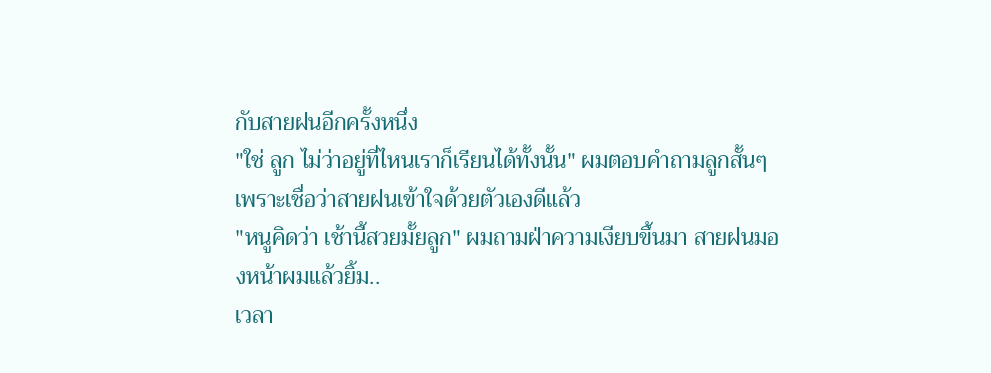กับสายฝนอีกครั้งหนึ่ง
"ใช่ ลูก ไม่ว่าอยู่ที่ไหนเราก็เรียนได้ทั้งนั้น" ผมตอบคำถามลูกสั้นๆเพราะเชื่อว่าสายฝนเข้าใจด้วยตัวเองดีแล้ว
"หนูคิดว่า เช้านี้สวยมั้ยลูก" ผมถามฝ่าความเงียบขึ้นมา สายฝนมองหน้าผมแล้วยิ้ม..
เวลา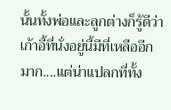นั้นทั้งพ่อและลูกต่างก็รู้ดีว่าเก้าอี้ที่นั่งอยู่นี้มีที่เหลืออีกมาก....แต่น่าแปลกที่ทั้ง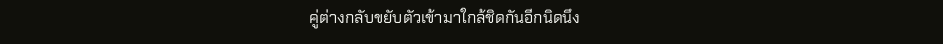คู่ต่างกลับขยับตัวเข้ามาใกล้ชิดกันอีกนิดนึง